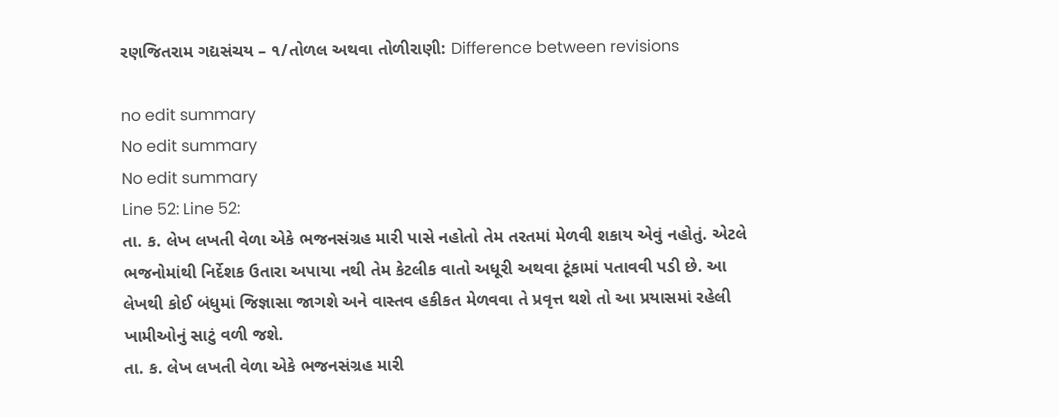રણજિતરામ ગદ્યસંચય – ૧/તોળલ અથવા તોળીરાણી: Difference between revisions

no edit summary
No edit summary
No edit summary
Line 52: Line 52:
તા. ક. લેખ લખતી વેળા એકે ભજનસંગ્રહ મારી પાસે નહોતો તેમ તરતમાં મેળવી શકાય એવું નહોતું. એટલે ભજનોમાંથી નિર્દેશક ઉતારા અપાયા નથી તેમ કેટલીક વાતો અધૂરી અથવા ટૂંકામાં પતાવવી પડી છે. આ લેખથી કોઈ બંધુમાં જિજ્ઞાસા જાગશે અને વાસ્તવ હકીકત મેળવવા તે પ્રવૃત્ત થશે તો આ પ્રયાસમાં રહેલી ખામીઓનું સાટું વળી જશે.
તા. ક. લેખ લખતી વેળા એકે ભજનસંગ્રહ મારી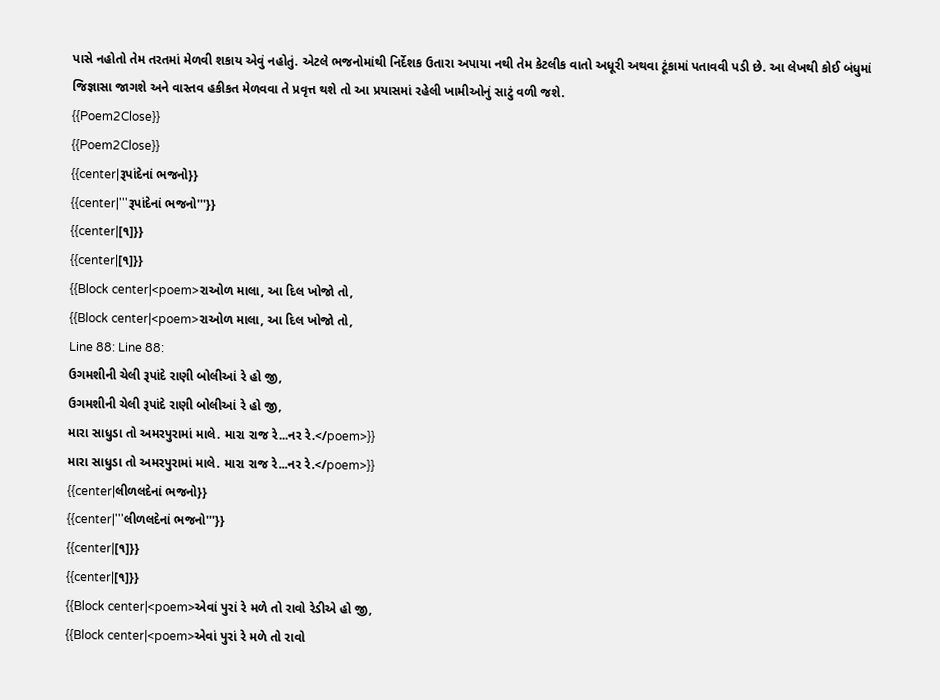પાસે નહોતો તેમ તરતમાં મેળવી શકાય એવું નહોતું. એટલે ભજનોમાંથી નિર્દેશક ઉતારા અપાયા નથી તેમ કેટલીક વાતો અધૂરી અથવા ટૂંકામાં પતાવવી પડી છે. આ લેખથી કોઈ બંધુમાં જિજ્ઞાસા જાગશે અને વાસ્તવ હકીકત મેળવવા તે પ્રવૃત્ત થશે તો આ પ્રયાસમાં રહેલી ખામીઓનું સાટું વળી જશે.
{{Poem2Close}}
{{Poem2Close}}
{{center|રૂપાંદેનાં ભજનો}}
{{center|'''રૂપાંદેનાં ભજનો'''}}
{{center|[૧]}}
{{center|[૧]}}
{{Block center|<poem>રાઓળ માલા, આ દિલ ખોજો તો,
{{Block center|<poem>રાઓળ માલા, આ દિલ ખોજો તો,
Line 88: Line 88:
ઉગમશીની ચેલી રૂપાંદે રાણી બોલીઆં રે હો જી,
ઉગમશીની ચેલી રૂપાંદે રાણી બોલીઆં રે હો જી,
મારા સાધુડા તો અમરપુરામાં માલે. મારા રાજ રે...નર રે.</poem>}}
મારા સાધુડા તો અમરપુરામાં માલે. મારા રાજ રે...નર રે.</poem>}}
{{center|લીળલદેનાં ભજનો}}
{{center|'''લીળલદેનાં ભજનો'''}}
{{center|[૧]}}
{{center|[૧]}}
{{Block center|<poem>એવાં પુરાં રે મળે તો રાવો રેડીએ હો જી,
{{Block center|<poem>એવાં પુરાં રે મળે તો રાવો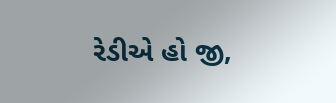રેડીએ હો જી,